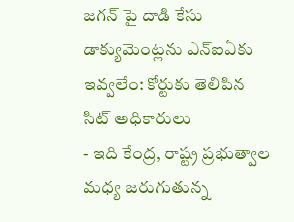జగన్ పై దాడి కేసు డాక్యుమెంట్లను ఎన్ఐఏకు ఇవ్వలేం: కోర్టుకు తెలిపిన సిట్ అధికారులు
- ఇది కేంద్ర, రాష్ట్ర ప్రభుత్వాల మధ్య జరుగుతున్న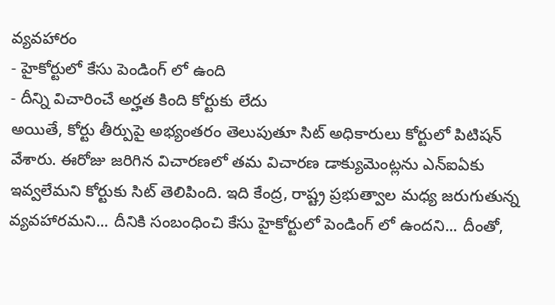వ్యవహారం
- హైకోర్టులో కేసు పెండింగ్ లో ఉంది
- దీన్ని విచారించే అర్హత కింది కోర్టుకు లేదు
అయితే, కోర్టు తీర్పుపై అభ్యంతరం తెలుపుతూ సిట్ అధికారులు కోర్టులో పిటిషన్ వేశారు. ఈరోజు జరిగిన విచారణలో తమ విచారణ డాక్యుమెంట్లను ఎన్ఐఏకు ఇవ్వలేమని కోర్టుకు సిట్ తెలిపింది. ఇది కేంద్ర, రాష్ట్ర ప్రభుత్వాల మధ్య జరుగుతున్న వ్యవహారమని... దీనికి సంబంధించి కేసు హైకోర్టులో పెండింగ్ లో ఉందని... దీంతో,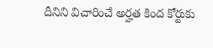దీనిని విచారించే అర్హత కింద కోర్టుకు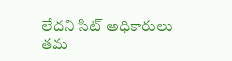లేదని సిట్ అధికారులు తమ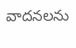వాదనలను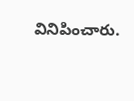వినిపించారు.